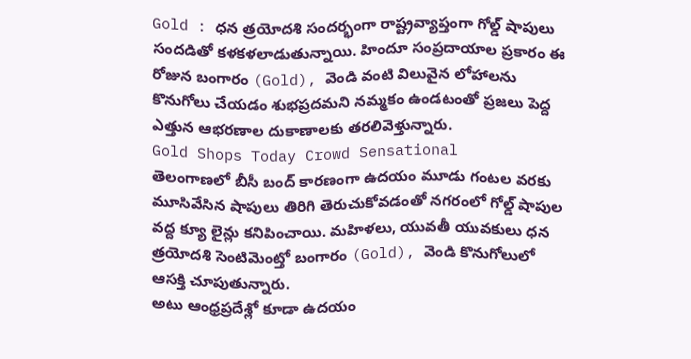Gold : ధన త్రయోదశి సందర్భంగా రాష్ట్రవ్యాప్తంగా గోల్డ్ షాపులు సందడితో కళకళలాడుతున్నాయి. హిందూ సంప్రదాయాల ప్రకారం ఈ రోజున బంగారం (Gold), వెండి వంటి విలువైన లోహాలను కొనుగోలు చేయడం శుభప్రదమని నమ్మకం ఉండటంతో ప్రజలు పెద్ద ఎత్తున ఆభరణాల దుకాణాలకు తరలివెళ్తున్నారు.
Gold Shops Today Crowd Sensational
తెలంగాణలో బీసీ బంద్ కారణంగా ఉదయం మూడు గంటల వరకు మూసివేసిన షాపులు తిరిగి తెరుచుకోవడంతో నగరంలో గోల్డ్ షాపుల వద్ద క్యూ లైన్లు కనిపించాయి. మహిళలు, యువతీ యువకులు ధన త్రయోదశి సెంటిమెంట్తో బంగారం (Gold), వెండి కొనుగోలులో ఆసక్తి చూపుతున్నారు.
అటు ఆంధ్రప్రదేశ్లో కూడా ఉదయం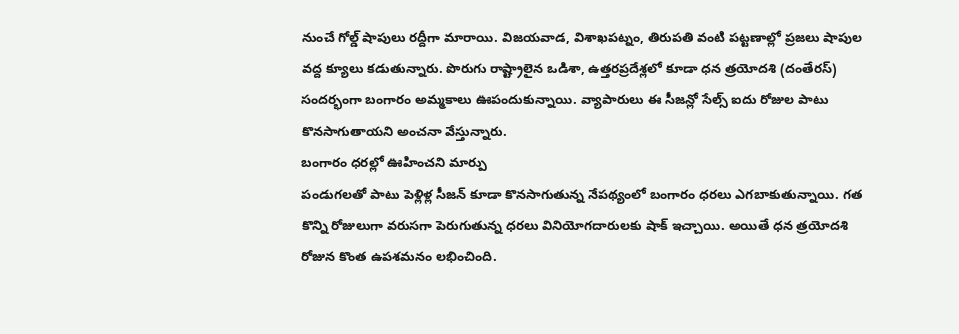నుంచే గోల్డ్ షాపులు రద్దీగా మారాయి. విజయవాడ, విశాఖపట్నం, తిరుపతి వంటి పట్టణాల్లో ప్రజలు షాపుల వద్ద క్యూలు కడుతున్నారు. పొరుగు రాష్ట్రాలైన ఒడిశా, ఉత్తరప్రదేశ్లలో కూడా ధన త్రయోదశి (దంతేరస్) సందర్భంగా బంగారం అమ్మకాలు ఊపందుకున్నాయి. వ్యాపారులు ఈ సీజన్లో సేల్స్ ఐదు రోజుల పాటు కొనసాగుతాయని అంచనా వేస్తున్నారు.
బంగారం ధరల్లో ఊహించని మార్పు
పండుగలతో పాటు పెళ్లిళ్ల సీజన్ కూడా కొనసాగుతున్న నేపథ్యంలో బంగారం ధరలు ఎగబాకుతున్నాయి. గత కొన్ని రోజులుగా వరుసగా పెరుగుతున్న ధరలు వినియోగదారులకు షాక్ ఇచ్చాయి. అయితే ధన త్రయోదశి రోజున కొంత ఉపశమనం లభించింది.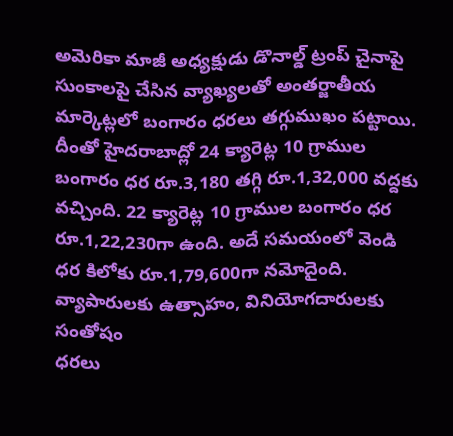అమెరికా మాజీ అధ్యక్షుడు డొనాల్డ్ ట్రంప్ చైనాపై సుంకాలపై చేసిన వ్యాఖ్యలతో అంతర్జాతీయ మార్కెట్లలో బంగారం ధరలు తగ్గుముఖం పట్టాయి.
దీంతో హైదరాబాద్లో 24 క్యారెట్ల 10 గ్రాముల బంగారం ధర రూ.3,180 తగ్గి రూ.1,32,000 వద్దకు వచ్చింది. 22 క్యారెట్ల 10 గ్రాముల బంగారం ధర రూ.1,22,230గా ఉంది. అదే సమయంలో వెండి ధర కిలోకు రూ.1,79,600గా నమోదైంది.
వ్యాపారులకు ఉత్సాహం, వినియోగదారులకు సంతోషం
ధరలు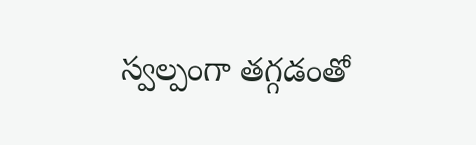స్వల్పంగా తగ్గడంతో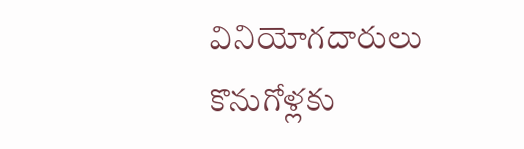వినియోగదారులు కొనుగోళ్లకు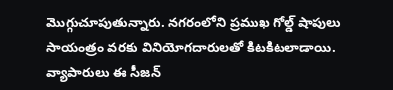మొగ్గుచూపుతున్నారు. నగరంలోని ప్రముఖ గోల్డ్ షాపులు సాయంత్రం వరకు వినియోగదారులతో కిటకిటలాడాయి. వ్యాపారులు ఈ సీజన్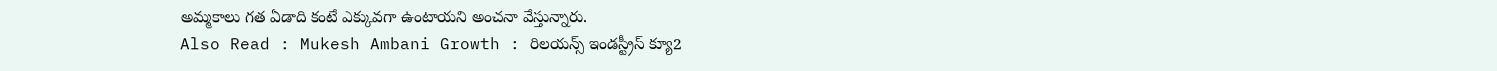అమ్మకాలు గత ఏడాది కంటే ఎక్కువగా ఉంటాయని అంచనా వేస్తున్నారు.
Also Read : Mukesh Ambani Growth : రిలయన్స్ ఇండస్ట్రీస్ క్యూ2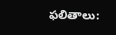ఫలితాలు: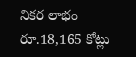నికర లాభం రూ.18,165 కోట్లు